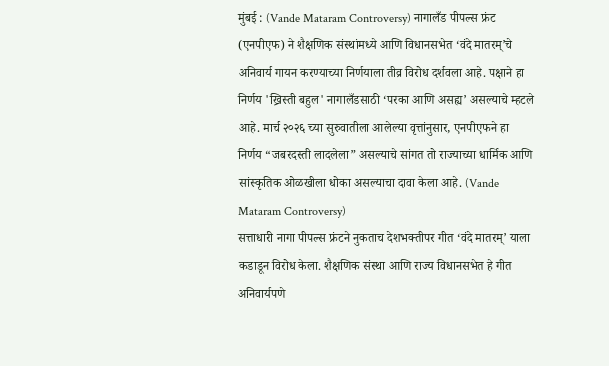मुंबई : (Vande Mataram Controversy) नागालँड पीपल्स फ्रंट (एनपीएफ) ने शैक्षणिक संस्थांमध्ये आणि विधानसभेत ‘वंदे मातरम्’चे अनिवार्य गायन करण्याच्या निर्णयाला तीव्र विरोध दर्शवला आहे. पक्षाने हा निर्णय 'ख्रिस्ती बहुल' नागालँडसाठी ‘परका आणि असह्य’ असल्याचे म्हटले आहे. मार्च २०२६ च्या सुरुवातीला आलेल्या वृत्तांनुसार, एनपीएफने हा निर्णय “जबरदस्ती लादलेला” असल्याचे सांगत तो राज्याच्या धार्मिक आणि सांस्कृतिक ओळखीला धोका असल्याचा दावा केला आहे. (Vande Mataram Controversy)
सत्ताधारी नागा पीपल्स फ्रंटने नुकताच देशभक्तीपर गीत ‘वंदे मातरम्’ याला कडाडून विरोध केला. शैक्षणिक संस्था आणि राज्य विधानसभेत हे गीत अनिवार्यपणे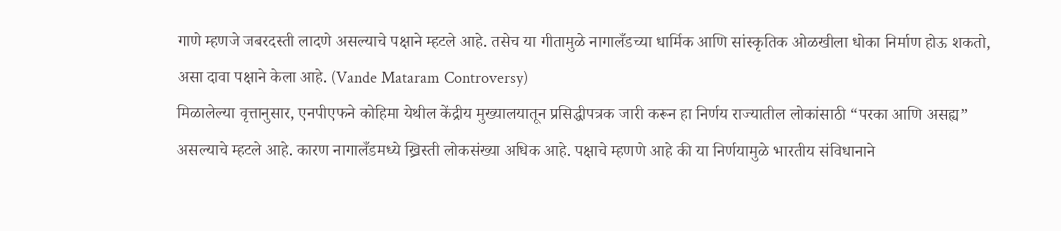गाणे म्हणजे जबरदस्ती लादणे असल्याचे पक्षाने म्हटले आहे. तसेच या गीतामुळे नागालँडच्या धार्मिक आणि सांस्कृतिक ओळखीला धोका निर्माण होऊ शकतो, असा दावा पक्षाने केला आहे. (Vande Mataram Controversy)
मिळालेल्या वृत्तानुसार, एनपीएफने कोहिमा येथील केंद्रीय मुख्यालयातून प्रसिद्धीपत्रक जारी करून हा निर्णय राज्यातील लोकांसाठी “परका आणि असह्य” असल्याचे म्हटले आहे. कारण नागालँडमध्ये ख्रिस्ती लोकसंख्या अधिक आहे. पक्षाचे म्हणणे आहे की या निर्णयामुळे भारतीय संविधानाने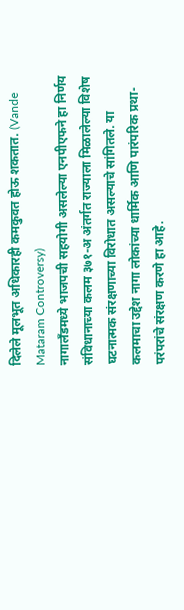दिलेले मूलभूत अधिकारही कमकुवत होऊ शकतात. (Vande Mataram Controversy)
नागालँडमध्ये भाजपची सहयोगी असलेल्या एनपीएफने हा निर्णय संविधानाच्या कलम ३७१-अ अंतर्गत राज्याला मिळालेल्या विशेष घटनात्मक संरक्षणाच्या विरोधात असल्याचे सांगितले. या कलमाचा उद्देश नागा लोकांच्या धार्मिक आणि पारंपरिक प्रथा-परंपरांचे संरक्षण करणे हा आहे.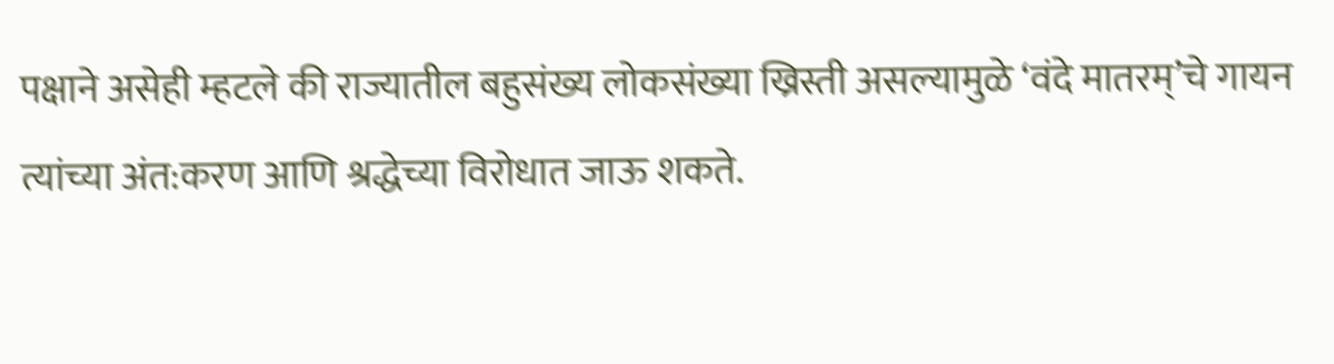पक्षाने असेही म्हटले की राज्यातील बहुसंख्य लोकसंख्या ख्रिस्ती असल्यामुळे ‘वंदे मातरम्’चे गायन त्यांच्या अंत:करण आणि श्रद्धेच्या विरोधात जाऊ शकते.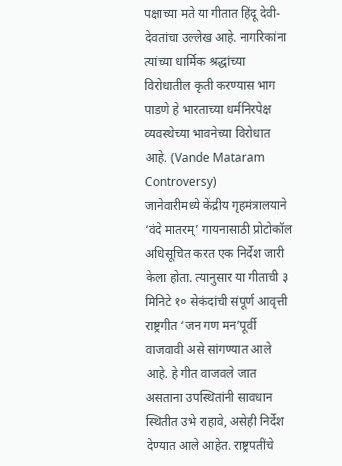पक्षाच्या मते या गीतात हिंदू देवी-देवतांचा उल्लेख आहे. नागरिकांना त्यांच्या धार्मिक श्रद्धांच्या विरोधातील कृती करण्यास भाग पाडणे हे भारताच्या धर्मनिरपेक्ष व्यवस्थेच्या भावनेच्या विरोधात आहे. (Vande Mataram Controversy)
जानेवारीमध्ये केंद्रीय गृहमंत्रालयाने ‘वंदे मातरम्’ गायनासाठी प्रोटोकॉल अधिसूचित करत एक निर्देश जारी केला होता. त्यानुसार या गीताची ३ मिनिटे १० सेकंदांची संपूर्ण आवृत्ती राष्ट्रगीत ‘जन गण मन’पूर्वी वाजवावी असे सांगण्यात आले आहे. हे गीत वाजवले जात असताना उपस्थितांनी सावधान स्थितीत उभे राहावे, असेही निर्देश देण्यात आले आहेत. राष्ट्रपतींचे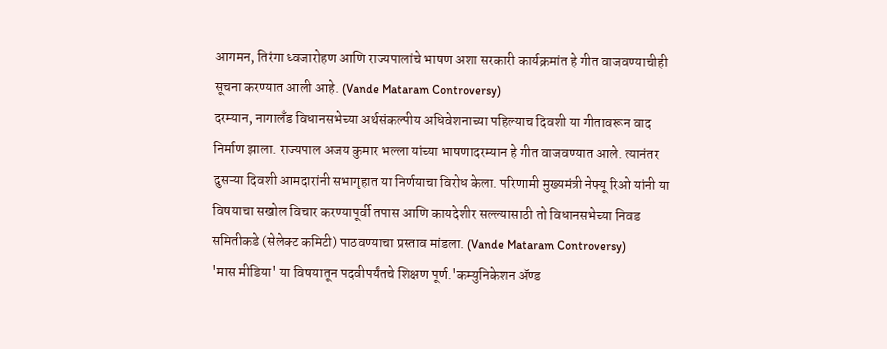आगमन, तिरंगा ध्वजारोहण आणि राज्यपालांचे भाषण अशा सरकारी कार्यक्रमांत हे गीत वाजवण्याचीही सूचना करण्यात आली आहे. (Vande Mataram Controversy)
दरम्यान, नागालँड विधानसभेच्या अर्थसंकल्पीय अधिवेशनाच्या पहिल्याच दिवशी या गीतावरून वाद निर्माण झाला. राज्यपाल अजय कुमार भल्ला यांच्या भाषणादरम्यान हे गीत वाजवण्यात आले. त्यानंतर दुसऱ्या दिवशी आमदारांनी सभागृहात या निर्णयाचा विरोध केला. परिणामी मुख्यमंत्री नेफ्यू रिओ यांनी या विषयाचा सखोल विचार करण्यापूर्वी तपास आणि कायदेशीर सल्ल्यासाठी तो विधानसभेच्या निवड समितीकडे (सेलेक्ट कमिटी) पाठवण्याचा प्रस्ताव मांडला. (Vande Mataram Controversy)
'मास मीडिया' या विषयातून पदवीपर्यंतचे शिक्षण पूर्ण.'कम्युनिकेशन ॲण्ड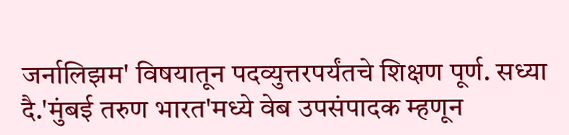जर्नालिझम' विषयातून पदव्युत्तरपर्यंतचे शिक्षण पूर्ण. सध्या दै.'मुंबई तरुण भारत'मध्ये वेब उपसंपादक म्हणून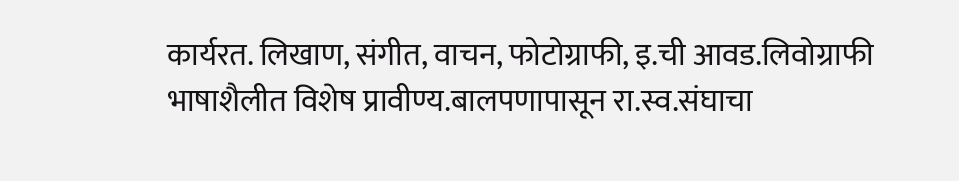कार्यरत. लिखाण, संगीत, वाचन, फोटोग्राफी, इ.ची आवड.लिवोग्राफी भाषाशैलीत विशेष प्रावीण्य.बालपणापासून रा.स्व.संघाचा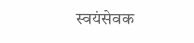स्वयंसेवक